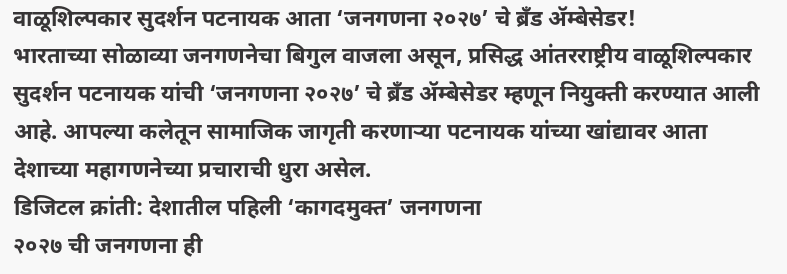वाळूशिल्पकार सुदर्शन पटनायक आता ‘जनगणना २०२७’ चे ब्रँड ॲम्बेसेडर!
भारताच्या सोळाव्या जनगणनेचा बिगुल वाजला असून, प्रसिद्ध आंतरराष्ट्रीय वाळूशिल्पकार सुदर्शन पटनायक यांची ‘जनगणना २०२७’ चे ब्रँड ॲम्बेसेडर म्हणून नियुक्ती करण्यात आली आहे. आपल्या कलेतून सामाजिक जागृती करणाऱ्या पटनायक यांच्या खांद्यावर आता देशाच्या महागणनेच्या प्रचाराची धुरा असेल.
डिजिटल क्रांती: देशातील पहिली ‘कागदमुक्त’ जनगणना
२०२७ ची जनगणना ही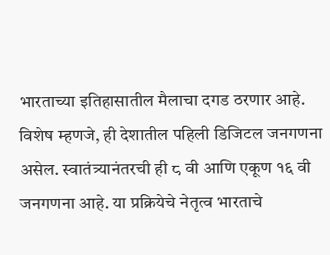भारताच्या इतिहासातील मैलाचा दगड ठरणार आहे. विशेष म्हणजे, ही देशातील पहिली डिजिटल जनगणना असेल. स्वातंत्र्यानंतरची ही ८ वी आणि एकूण १६ वी जनगणना आहे. या प्रक्रियेचे नेतृत्व भारताचे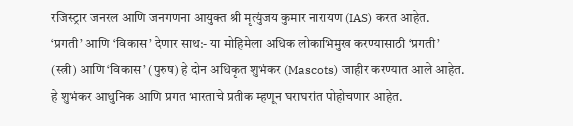रजिस्ट्रार जनरल आणि जनगणना आयुक्त श्री मृत्युंजय कुमार नारायण (IAS) करत आहेत.
‘प्रगती’ आणि ‘विकास’ देणार साथ:- या मोहिमेला अधिक लोकाभिमुख करण्यासाठी ‘प्रगती’ (स्त्री) आणि ‘विकास’ (पुरुष) हे दोन अधिकृत शुभंकर (Mascots) जाहीर करण्यात आले आहेत. हे शुभंकर आधुनिक आणि प्रगत भारताचे प्रतीक म्हणून घराघरांत पोहोचणार आहेत.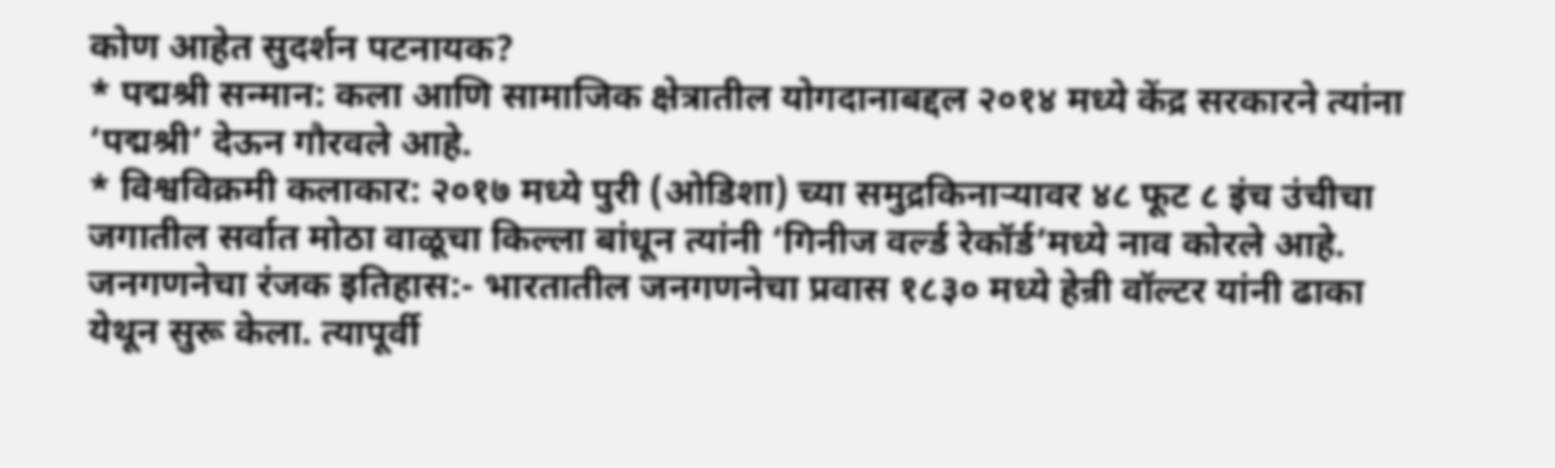कोण आहेत सुदर्शन पटनायक?
* पद्मश्री सन्मान: कला आणि सामाजिक क्षेत्रातील योगदानाबद्दल २०१४ मध्ये केंद्र सरकारने त्यांना ‘पद्मश्री’ देऊन गौरवले आहे.
* विश्वविक्रमी कलाकार: २०१७ मध्ये पुरी (ओडिशा) च्या समुद्रकिनाऱ्यावर ४८ फूट ८ इंच उंचीचा जगातील सर्वात मोठा वाळूचा किल्ला बांधून त्यांनी ‘गिनीज वर्ल्ड रेकॉर्ड’मध्ये नाव कोरले आहे.
जनगणनेचा रंजक इतिहास:- भारतातील जनगणनेचा प्रवास १८३० मध्ये हेन्री वॉल्टर यांनी ढाका येथून सुरू केला. त्यापूर्वी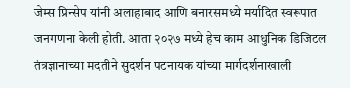जेम्स प्रिन्सेप यांनी अलाहाबाद आणि बनारसमध्ये मर्यादित स्वरूपात जनगणना केली होती. आता २०२७ मध्ये हेच काम आधुनिक डिजिटल तंत्रज्ञानाच्या मदतीने सुदर्शन पटनायक यांच्या मार्गदर्शनाखाली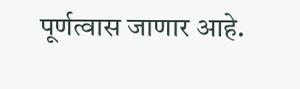पूर्णत्वास जाणार आहे.